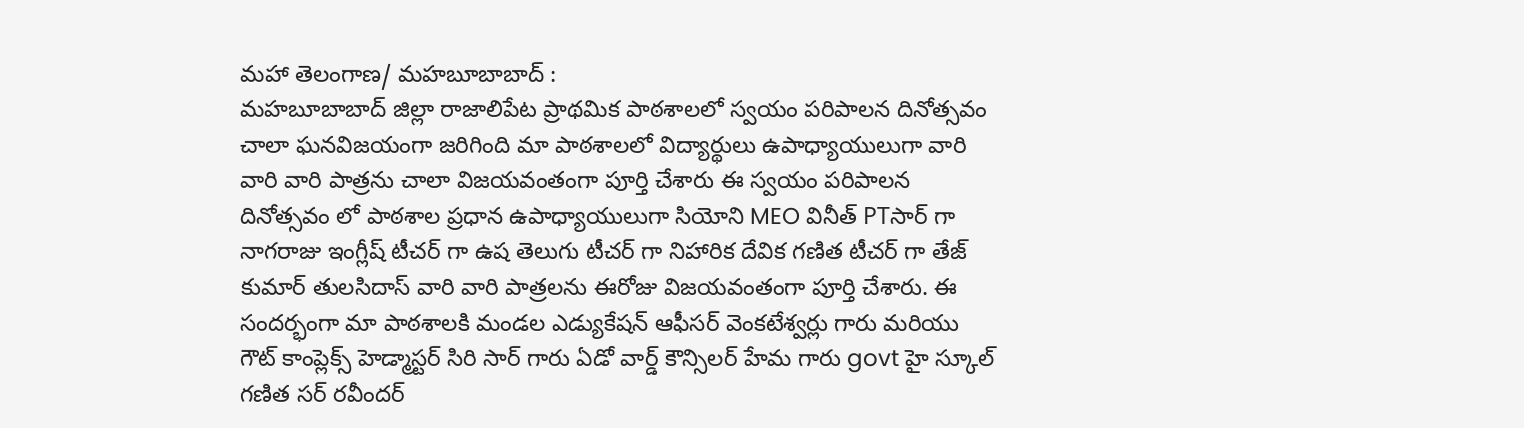మహా తెలంగాణ/ మహబూబాబాద్ :
మహబూబాబాద్ జిల్లా రాజాలిపేట ప్రాథమిక పాఠశాలలో స్వయం పరిపాలన దినోత్సవం చాలా ఘనవిజయంగా జరిగింది మా పాఠశాలలో విద్యార్థులు ఉపాధ్యాయులుగా వారి వారి వారి పాత్రను చాలా విజయవంతంగా పూర్తి చేశారు ఈ స్వయం పరిపాలన దినోత్సవం లో పాఠశాల ప్రధాన ఉపాధ్యాయులుగా సియోని MEO వినీత్ PTసార్ గా నాగరాజు ఇంగ్లీష్ టీచర్ గా ఉష తెలుగు టీచర్ గా నిహారిక దేవిక గణిత టీచర్ గా తేజ్ కుమార్ తులసిదాస్ వారి వారి పాత్రలను ఈరోజు విజయవంతంగా పూర్తి చేశారు. ఈ సందర్భంగా మా పాఠశాలకి మండల ఎడ్యుకేషన్ ఆఫీసర్ వెంకటేశ్వర్లు గారు మరియు గౌట్ కాంప్లెక్స్ హెడ్మాస్టర్ సిరి సార్ గారు ఏడో వార్డ్ కౌన్సిలర్ హేమ గారు govt హై స్కూల్ గణిత సర్ రవీందర్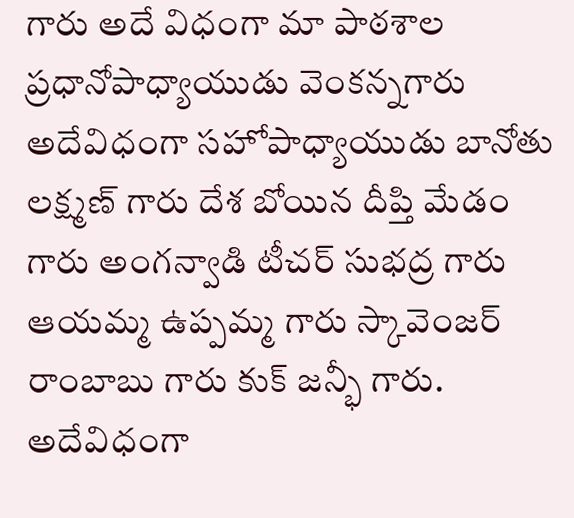గారు అదే విధంగా మా పాఠశాల ప్రధానోపాధ్యాయుడు వెంకన్నగారు అదేవిధంగా సహోపాధ్యాయుడు బానోతు లక్ష్మణ్ గారు దేశ బోయిన దీప్తి మేడం గారు అంగన్వాడి టీచర్ సుభద్ర గారు ఆయమ్మ ఉప్పమ్మ గారు స్కావెంజర్ రాంబాబు గారు కుక్ జన్భీ గారు. అదేవిధంగా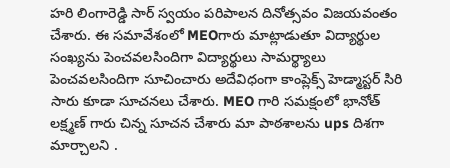హరి లింగారెడ్డి సార్ స్వయం పరిపాలన దినోత్సవం విజయవంతం చేశారు. ఈ సమావేశంలో MEOగారు మాట్లాడుతూ విద్యార్థుల సంఖ్యను పెంచవలసిందిగా విద్యార్థులు సామర్థ్యాలు పెంచవలసిందిగా సూచించారు అదేవిధంగా కాంప్లెక్స్ హెడ్మాస్టర్ సిరి సారు కూడా సూచనలు చేశారు. MEO గారి సమక్షంలో భానోత్ లక్ష్మణ్ గారు చిన్న సూచన చేశారు మా పాఠశాలను ups దిశగా మార్చాలని .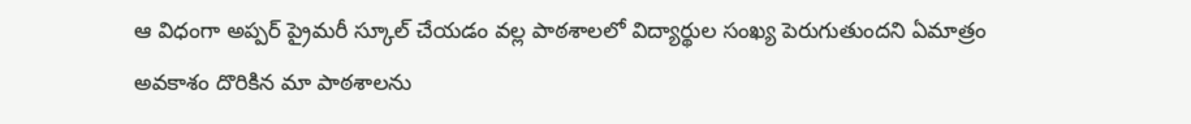ఆ విధంగా అప్పర్ ప్రైమరీ స్కూల్ చేయడం వల్ల పాఠశాలలో విద్యార్థుల సంఖ్య పెరుగుతుందని ఏమాత్రం అవకాశం దొరికిన మా పాఠశాలను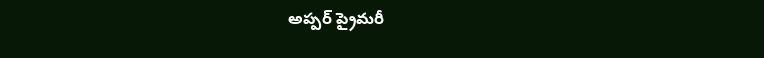అప్పర్ ప్రైమరీ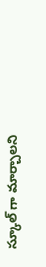స్కూల్ గా మార్చాలని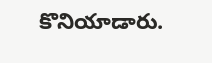కొనియాడారు.